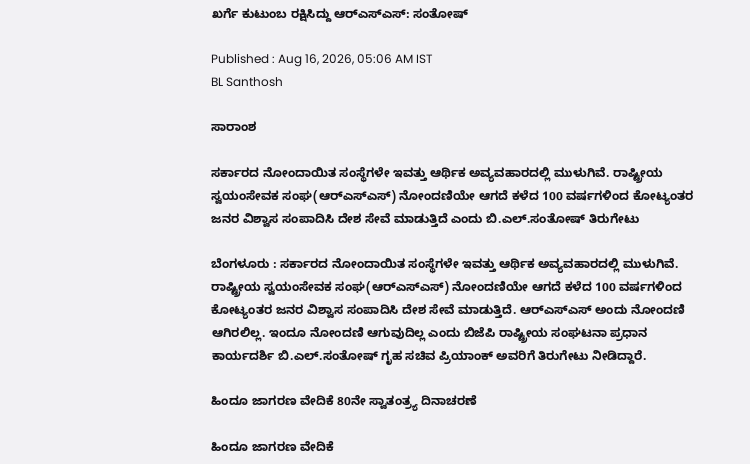ಖರ್ಗೆ ಕುಟುಂಬ ರಕ್ಷಿಸಿದ್ದು ಆರ್‌ಎಸ್‌ಎಸ್‌: ಸಂತೋಷ್‌

Published : Aug 16, 2026, 05:06 AM IST
BL Santhosh

ಸಾರಾಂಶ

ಸರ್ಕಾರದ ನೋಂದಾಯಿತ ಸಂಸ್ಥೆಗಳೇ ಇವತ್ತು ಆರ್ಥಿಕ ಅವ್ಯವಹಾರದಲ್ಲಿ ಮುಳುಗಿವೆ. ರಾಷ್ಟ್ರೀಯ ಸ್ವಯಂಸೇವಕ ಸಂಘ(ಆರ್‌ಎಸ್‌ಎಸ್‌) ನೋಂದಣಿಯೇ ಆಗದೆ ಕಳೆದ 100 ವರ್ಷಗಳಿಂದ ಕೋಟ್ಯಂತರ ಜನರ ವಿಶ್ವಾಸ ಸಂಪಾದಿಸಿ ದೇಶ ಸೇವೆ ಮಾಡುತ್ತಿದೆ ಎಂದು ಬಿ.ಎಲ್‌.ಸಂತೋಷ್‌ ತಿರುಗೇಟು

ಬೆಂಗಳೂರು : ಸರ್ಕಾರದ ನೋಂದಾಯಿತ ಸಂಸ್ಥೆಗಳೇ ಇವತ್ತು ಆರ್ಥಿಕ ಅವ್ಯವಹಾರದಲ್ಲಿ ಮುಳುಗಿವೆ. ರಾಷ್ಟ್ರೀಯ ಸ್ವಯಂಸೇವಕ ಸಂಘ(ಆರ್‌ಎಸ್‌ಎಸ್‌) ನೋಂದಣಿಯೇ ಆಗದೆ ಕಳೆದ 100 ವರ್ಷಗಳಿಂದ ಕೋಟ್ಯಂತರ ಜನರ ವಿಶ್ವಾಸ ಸಂಪಾದಿಸಿ ದೇಶ ಸೇವೆ ಮಾಡುತ್ತಿದೆ. ಆರ್‌ಎಸ್‌ಎಸ್‌ ಅಂದು ನೋಂದಣಿ ಆಗಿರಲಿಲ್ಲ. ಇಂದೂ ನೋಂದಣಿ ಆಗುವುದಿಲ್ಲ ಎಂದು ಬಿಜೆಪಿ ರಾಷ್ಟ್ರೀಯ ಸಂಘಟನಾ ಪ್ರಧಾನ ಕಾರ್ಯದರ್ಶಿ ಬಿ.ಎಲ್‌.ಸಂತೋಷ್‌ ಗೃಹ ಸಚಿವ ಪ್ರಿಯಾಂಕ್‌ ಅವರಿಗೆ ತಿರುಗೇಟು ನೀಡಿದ್ದಾರೆ.

ಹಿಂದೂ ಜಾಗರಣ ವೇದಿಕೆ 80ನೇ ಸ್ವಾತಂತ್ರ್ಯ ದಿನಾಚರಣೆ

ಹಿಂದೂ ಜಾಗರಣ ವೇದಿಕೆ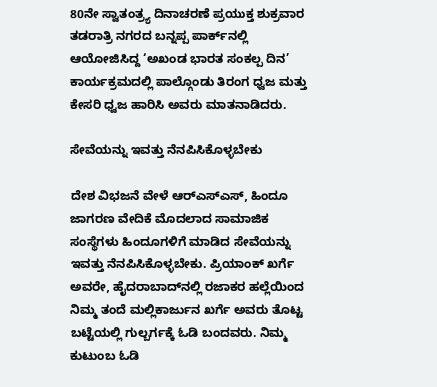80ನೇ ಸ್ವಾತಂತ್ರ್ಯ ದಿನಾಚರಣೆ ಪ್ರಯುಕ್ತ ಶುಕ್ರವಾರ ತಡರಾತ್ರಿ ನಗರದ ಬನ್ನಪ್ಪ ಪಾರ್ಕ್‌ನಲ್ಲಿ ಆಯೋಜಿಸಿದ್ದ ‘ಅಖಂಡ ಭಾರತ ಸಂಕಲ್ಪ ದಿನ’ ಕಾರ್ಯಕ್ರಮದಲ್ಲಿ ಪಾಲ್ಗೊಂಡು ತಿರಂಗ ಧ್ವಜ ಮತ್ತು ಕೇಸರಿ ಧ್ವಜ ಹಾರಿಸಿ ಅವರು ಮಾತನಾಡಿದರು.

ಸೇವೆಯನ್ನು ಇವತ್ತು ನೆನಪಿಸಿಕೊಳ್ಳಬೇಕು

ದೇಶ ವಿಭಜನೆ ವೇಳೆ ಆರ್‌ಎಸ್‌ಎಸ್‌, ಹಿಂದೂ ಜಾಗರಣ ವೇದಿಕೆ ಮೊದಲಾದ ಸಾಮಾಜಿಕ ಸಂಸ್ಥೆಗಳು ಹಿಂದೂಗಳಿಗೆ ಮಾಡಿದ ಸೇವೆಯನ್ನು ಇವತ್ತು ನೆನಪಿಸಿಕೊಳ್ಳಬೇಕು. ಪ್ರಿಯಾಂಕ್‌ ಖರ್ಗೆ ಅವರೇ, ಹೈದರಾಬಾದ್‌ನಲ್ಲಿ ರಜಾಕರ ಹಲ್ಲೆಯಿಂದ ನಿಮ್ಮ ತಂದೆ ಮಲ್ಲಿಕಾರ್ಜುನ ಖರ್ಗೆ ಅವರು ತೊಟ್ಟ ಬಟ್ಟೆಯಲ್ಲಿ ಗುಲ್ಬರ್ಗಕ್ಕೆ ಓಡಿ ಬಂದವರು. ನಿಮ್ಮ ಕುಟುಂಬ ಓಡಿ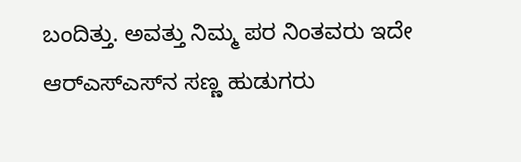ಬಂದಿತ್ತು. ಅವತ್ತು ನಿಮ್ಮ ಪರ ನಿಂತವರು ಇದೇ ಆರ್‌ಎಸ್‌ಎಸ್‌ನ ಸಣ್ಣ ಹುಡುಗರು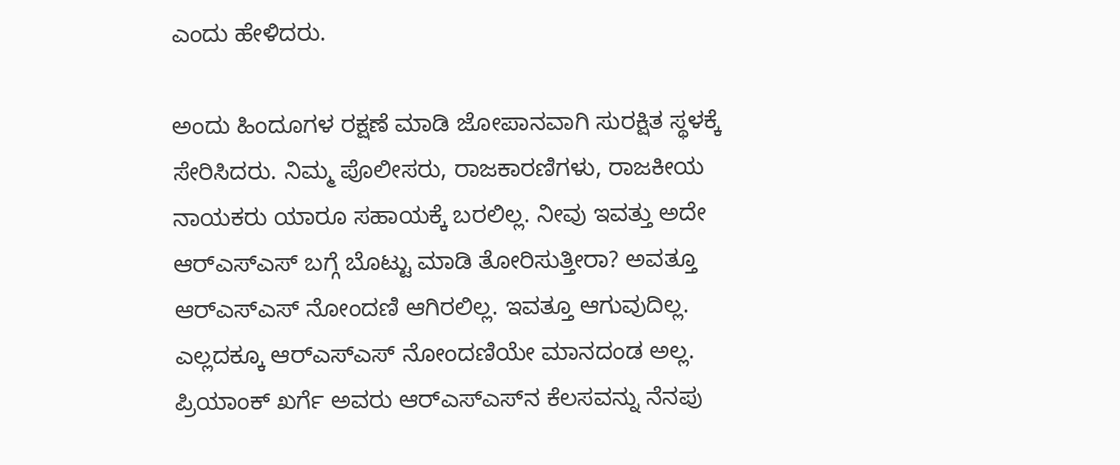ಎಂದು ಹೇಳಿದರು.

ಅಂದು ಹಿಂದೂಗಳ ರಕ್ಷಣೆ ಮಾಡಿ ಜೋಪಾನವಾಗಿ ಸುರಕ್ಷಿತ ಸ್ಥಳಕ್ಕೆ ಸೇರಿಸಿದರು. ನಿಮ್ಮ ಪೊಲೀಸರು, ರಾಜಕಾರಣಿಗಳು, ರಾಜಕೀಯ ನಾಯಕರು ಯಾರೂ ಸಹಾಯಕ್ಕೆ ಬರಲಿಲ್ಲ. ನೀವು ಇವತ್ತು ಅದೇ ಆರ್‌ಎಸ್‌ಎಸ್ ಬಗ್ಗೆ ಬೊಟ್ಟು ಮಾಡಿ ತೋರಿಸುತ್ತೀರಾ? ಅವತ್ತೂ ಆರ್‌ಎಸ್‌ಎಸ್‌ ನೋಂದಣಿ ಆಗಿರಲಿಲ್ಲ. ಇವತ್ತೂ ಆಗುವುದಿಲ್ಲ. ಎಲ್ಲದಕ್ಕೂ ಆರ್‌ಎಸ್‌ಎಸ್‌ ನೋಂದಣಿಯೇ ಮಾನದಂಡ ಅಲ್ಲ. ಪ್ರಿಯಾಂಕ್‌ ಖರ್ಗೆ ಅವರು ಆರ್‌ಎಸ್‌ಎಸ್‌ನ ಕೆಲಸವನ್ನು ನೆನಪು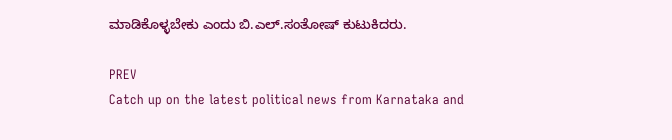ಮಾಡಿಕೊಳ್ಳಬೇಕು ಎಂದು ಬಿ.ಎಲ್‌.ಸಂತೋಷ್‌ ಕುಟುಕಿದರು.

PREV
Catch up on the latest political news from Karnataka and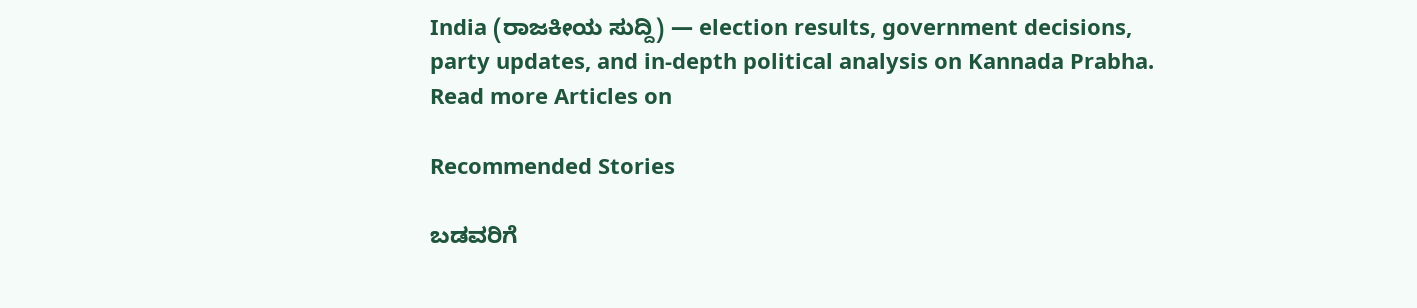India (ರಾಜಕೀಯ ಸುದ್ದಿ) — election results, government decisions, party updates, and in-depth political analysis on Kannada Prabha.
Read more Articles on

Recommended Stories

ಬಡವರಿಗೆ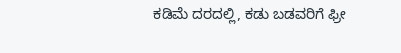ಕಡಿಮೆ ದರದಲ್ಲಿ, ಕಡು ಬಡವರಿಗೆ ಫ್ರೀ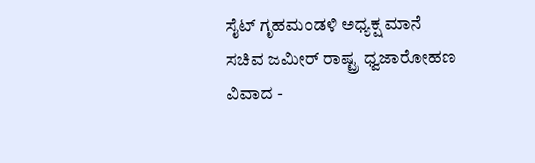ಸೈಟ್‌ ಗೃಹಮಂಡಳಿ ಅಧ್ಯಕ್ಷ ಮಾನೆ
ಸಚಿವ ಜಮೀರ್‌ ರಾಷ್ಟ್ರ ಧ್ವಜಾರೋಹಣ ವಿವಾದ -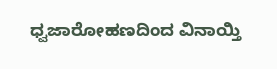ಧ್ವಜಾರೋಹಣದಿಂದ ವಿನಾಯ್ತಿ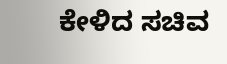ಕೇಳಿದ ಸಚಿವ